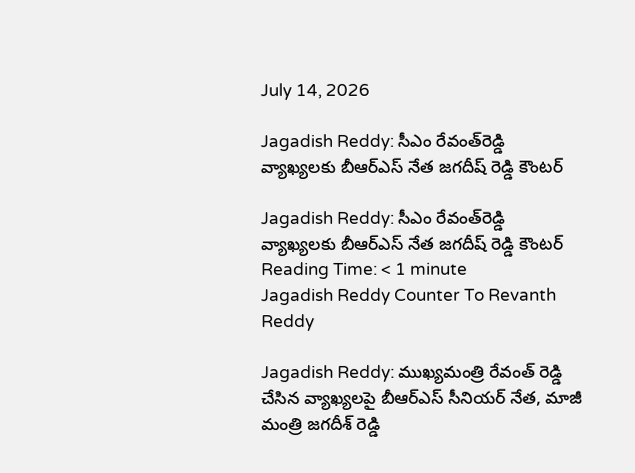July 14, 2026

Jagadish Reddy: సీఎం రేవంత్‌రెడ్డి వ్యాఖ్యలకు బీఆర్‌ఎస్‌ నేత జగదీష్‌ రెడ్డి కౌంటర్‌

Jagadish Reddy: సీఎం రేవంత్‌రెడ్డి వ్యాఖ్యలకు బీఆర్‌ఎస్‌ నేత జగదీష్‌ రెడ్డి కౌంటర్‌
Reading Time: < 1 minute
Jagadish Reddy Counter To Revanth Reddy

Jagadish Reddy: ముఖ్యమంత్రి రేవంత్ రెడ్డి చేసిన వ్యాఖ్యలపై బీఆర్‌ఎస్ సీనియర్ నేత, మాజీ మంత్రి జగదీశ్ రెడ్డి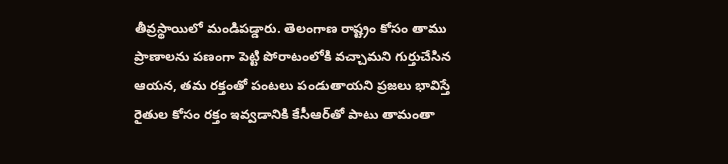తీవ్రస్థాయిలో మండిపడ్డారు. తెలంగాణ రాష్ట్రం కోసం తాము ప్రాణాలను పణంగా పెట్టి పోరాటంలోకి వచ్చామని గుర్తుచేసిన ఆయన, తమ రక్తంతో పంటలు పండుతాయని ప్రజలు భావిస్తే రైతుల కోసం రక్తం ఇవ్వడానికి కేసీఆర్‌తో పాటు తామంతా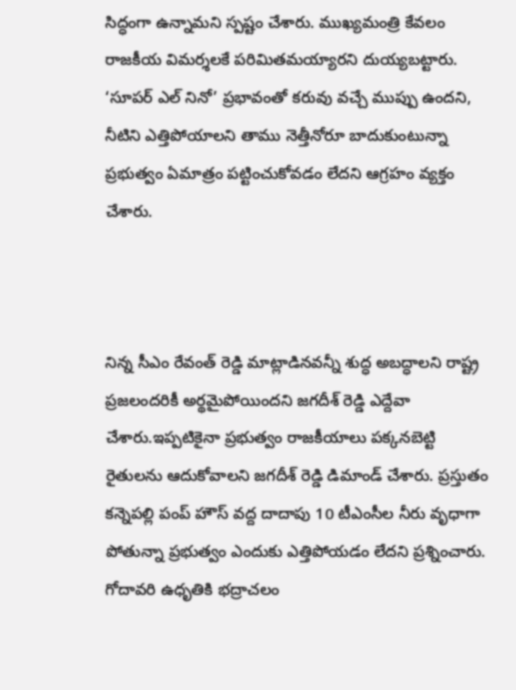సిద్ధంగా ఉన్నామని స్పష్టం చేశారు. ముఖ్యమంత్రి కేవలం రాజకీయ విమర్శలకే పరిమితమయ్యారని దుయ్యబట్టారు. ‘సూపర్ ఎల్ నినో’ ప్రభావంతో కరువు వచ్చే ముప్పు ఉందని, నీటిని ఎత్తిపోయాలని తాము నెత్తీనోరూ బాదుకుంటున్నా ప్రభుత్వం ఏమాత్రం పట్టించుకోవడం లేదని ఆగ్రహం వ్యక్తం చేశారు.



నిన్న సీఎం రేవంత్ రెడ్డి మాట్లాడినవన్నీ శుద్ధ అబద్ధాలని రాష్ట్ర ప్రజలందరికీ అర్థమైపోయిందని జగదీశ్ రెడ్డి ఎద్దేవా చేశారు.ఇప్పటికైనా ప్రభుత్వం రాజకీయాలు పక్కనబెట్టి రైతులను ఆదుకోవాలని జగదీశ్ రెడ్డి డిమాండ్ చేశారు. ప్రస్తుతం కన్నెపల్లి పంప్ హౌస్ వద్ద దాదాపు 10 టీఎంసీల నీరు వృధాగా పోతున్నా ప్రభుత్వం ఎందుకు ఎత్తిపోయడం లేదని ప్రశ్నించారు. గోదావరి ఉధృతికి భద్రాచలం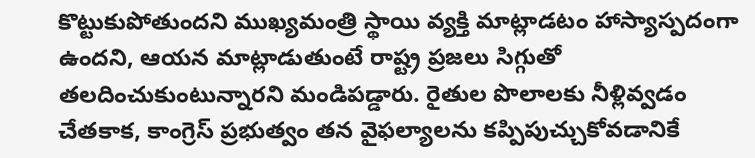కొట్టుకుపోతుందని ముఖ్యమంత్రి స్థాయి వ్యక్తి మాట్లాడటం హాస్యాస్పదంగా ఉందని, ఆయన మాట్లాడుతుంటే రాష్ట్ర ప్రజలు సిగ్గుతో తలదించుకుంటున్నారని మండిపడ్డారు. రైతుల పొలాలకు నీళ్లివ్వడం చేతకాక, కాంగ్రెస్ ప్రభుత్వం తన వైఫల్యాలను కప్పిపుచ్చుకోవడానికే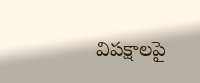విపక్షాలపై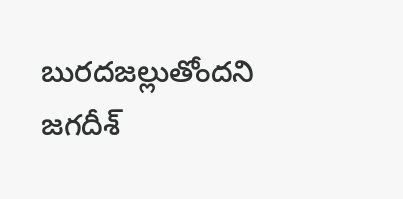బురదజల్లుతోందని జగదీశ్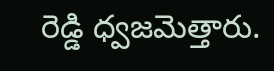రెడ్డి ధ్వజమెత్తారు.